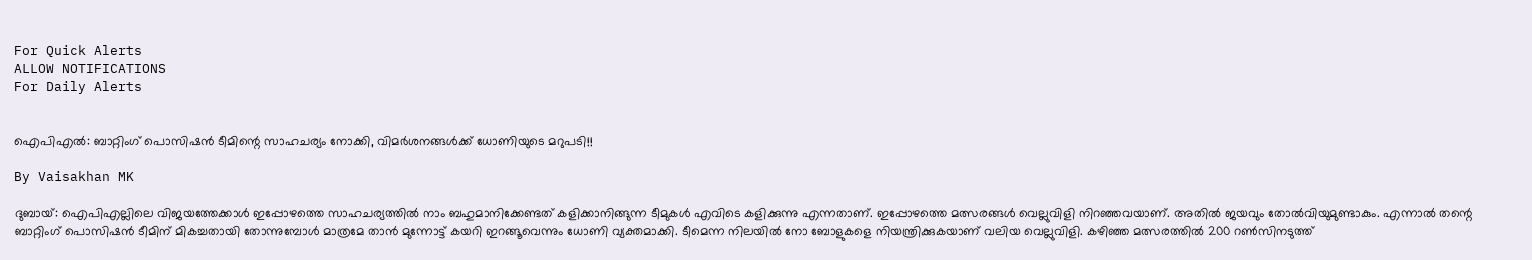For Quick Alerts
ALLOW NOTIFICATIONS
For Daily Alerts


ഐപിഎല്‍: ബാറ്റിംഗ് പൊസിഷന്‍ ടീമിന്റെ സാഹചര്യം നോക്കി, വിമര്‍ശനങ്ങള്‍ക്ക് ധോണിയുടെ മറുപടി!!

By Vaisakhan MK

ദുബായ്: ഐപിഎല്ലിലെ വിജയത്തേക്കാള്‍ ഇപ്പോഴത്തെ സാഹചര്യത്തില്‍ നാം ബഹുമാനിക്കേണ്ടത് കളിക്കാനിങ്ങുന്ന ടീമുകള്‍ എവിടെ കളിക്കുന്നു എന്നതാണ്. ഇപ്പോഴത്തെ മത്സരങ്ങള്‍ വെല്ലുവിളി നിറഞ്ഞവയാണ്. അതില്‍ ജയവും തോല്‍വിയുമുണ്ടാകും. എന്നാല്‍ തന്റെ ബാറ്റിംഗ് പൊസിഷന്‍ ടീമിന് മികച്ചതായി തോന്നുമ്പോള്‍ മാത്രമേ താന്‍ മുന്നോട്ട് കയറി ഇറങ്ങൂവെന്നും ധോണി വ്യക്തമാക്കി. ടീമെന്ന നിലയില്‍ നോ ബോളുകളെ നിയന്ത്രിക്കുകയാണ് വലിയ വെല്ലുവിളി. കഴിഞ്ഞ മത്സരത്തില്‍ 200 റണ്‍സിനടുത്ത്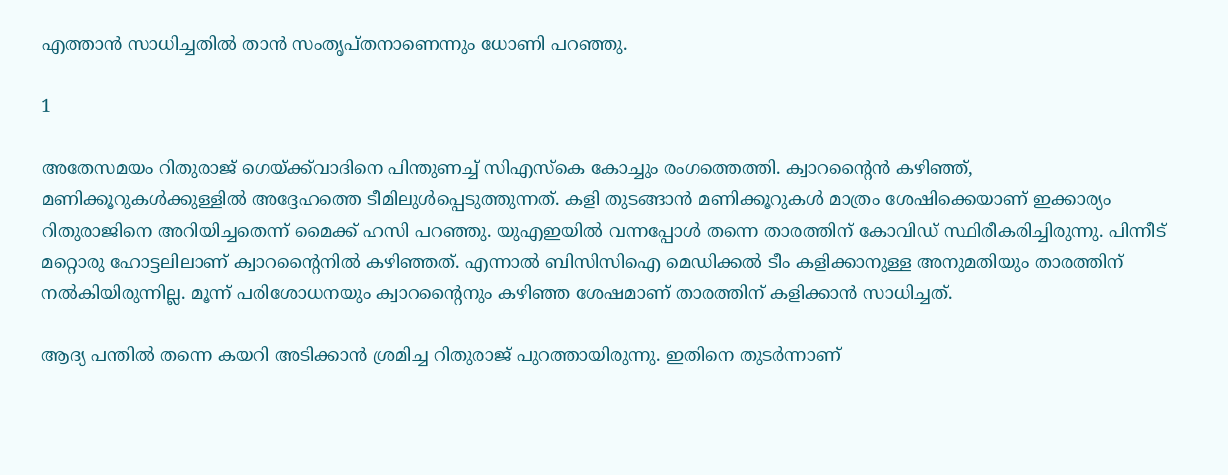എത്താന്‍ സാധിച്ചതില്‍ താന്‍ സംതൃപ്തനാണെന്നും ധോണി പറഞ്ഞു.

1

അതേസമയം റിതുരാജ് ഗെയ്ക്ക്‌വാദിനെ പിന്തുണച്ച് സിഎസ്‌കെ കോച്ചും രംഗത്തെത്തി. ക്വാറന്റൈന്‍ കഴിഞ്ഞ്, മണിക്കൂറുകള്‍ക്കുള്ളില്‍ അദ്ദേഹത്തെ ടീമിലുള്‍പ്പെടുത്തുന്നത്. കളി തുടങ്ങാന്‍ മണിക്കൂറുകള്‍ മാത്രം ശേഷിക്കെയാണ് ഇക്കാര്യം റിതുരാജിനെ അറിയിച്ചതെന്ന് മൈക്ക് ഹസി പറഞ്ഞു. യുഎഇയില്‍ വന്നപ്പോള്‍ തന്നെ താരത്തിന് കോവിഡ് സ്ഥിരീകരിച്ചിരുന്നു. പിന്നീട് മറ്റൊരു ഹോട്ടലിലാണ് ക്വാറന്റൈനില്‍ കഴിഞ്ഞത്. എന്നാല്‍ ബിസിസിഐ മെഡിക്കല്‍ ടീം കളിക്കാനുള്ള അനുമതിയും താരത്തിന് നല്‍കിയിരുന്നില്ല. മൂന്ന് പരിശോധനയും ക്വാറന്റൈനും കഴിഞ്ഞ ശേഷമാണ് താരത്തിന് കളിക്കാന്‍ സാധിച്ചത്.

ആദ്യ പന്തില്‍ തന്നെ കയറി അടിക്കാന്‍ ശ്രമിച്ച റിതുരാജ് പുറത്തായിരുന്നു. ഇതിനെ തുടര്‍ന്നാണ്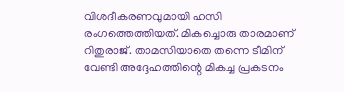വിശദീകരണവുമായി ഹസി രംഗത്തെത്തിയത്. മികച്ചൊരു താരമാണ് റിതുരാജ്. താമസിയാതെ തന്നെ ടീമിന് വേണ്ടി അദ്ദേഹത്തിന്റെ മികച്ച പ്രകടനം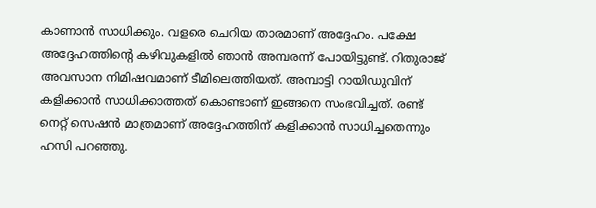കാണാന്‍ സാധിക്കും. വളരെ ചെറിയ താരമാണ് അദ്ദേഹം. പക്ഷേ അദ്ദേഹത്തിന്റെ കഴിവുകളില്‍ ഞാന്‍ അമ്പരന്ന് പോയിട്ടുണ്ട്. റിതുരാജ് അവസാന നിമിഷവമാണ് ടീമിലെത്തിയത്. അമ്പാട്ടി റായിഡുവിന് കളിക്കാന്‍ സാധിക്കാത്തത് കൊണ്ടാണ് ഇങ്ങനെ സംഭവിച്ചത്. രണ്ട് നെറ്റ് സെഷന്‍ മാത്രമാണ് അദ്ദേഹത്തിന് കളിക്കാന്‍ സാധിച്ചതെന്നും ഹസി പറഞ്ഞു.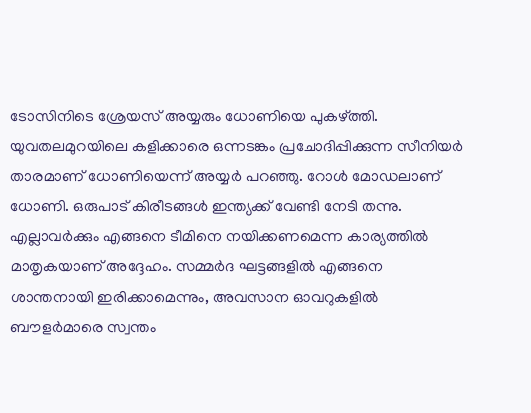ടോസിനിടെ ശ്രേയസ് അയ്യരും ധോണിയെ പുകഴ്ത്തി. യുവതലമുറയിലെ കളിക്കാരെ ഒന്നടങ്കം പ്രചോദിപ്പിക്കുന്ന സീനിയര്‍ താരമാണ് ധോണിയെന്ന് അയ്യര്‍ പറഞ്ഞു. റോള്‍ മോഡലാണ് ധോണി. ഒരുപാട് കിരീടങ്ങള്‍ ഇന്ത്യക്ക് വേണ്ടി നേടി തന്നു. എല്ലാവര്‍ക്കും എങ്ങനെ ടീമിനെ നയിക്കണമെന്ന കാര്യത്തില്‍ മാതൃകയാണ് അദ്ദേഹം. സമ്മര്‍ദ ഘട്ടങ്ങളില്‍ എങ്ങനെ ശാന്തനായി ഇരിക്കാമെന്നും, അവസാന ഓവറുകളില്‍ ബൗളര്‍മാരെ സ്വന്തം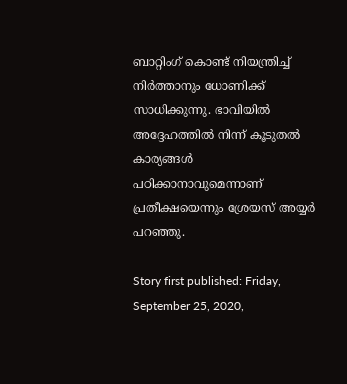ബാറ്റിംഗ് കൊണ്ട് നിയന്ത്രിച്ച് നിര്‍ത്താനും ധോണിക്ക് സാധിക്കുന്നു. ഭാവിയില്‍ അദ്ദേഹത്തില്‍ നിന്ന് കൂടുതല്‍ കാര്യങ്ങള്‍ പഠിക്കാനാവുമെന്നാണ് പ്രതീക്ഷയെന്നും ശ്രേയസ് അയ്യര്‍ പറഞ്ഞു.

Story first published: Friday, September 25, 2020,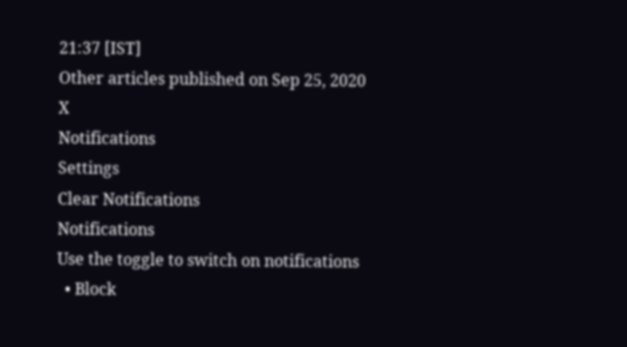21:37 [IST]
Other articles published on Sep 25, 2020
X
Notifications
Settings
Clear Notifications
Notifications
Use the toggle to switch on notifications
  • Block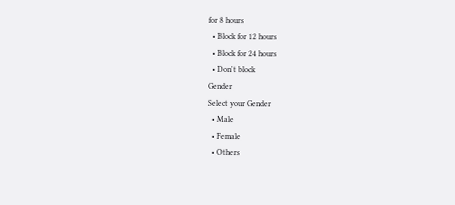for 8 hours
  • Block for 12 hours
  • Block for 24 hours
  • Don't block
Gender
Select your Gender
  • Male
  • Female
  • Others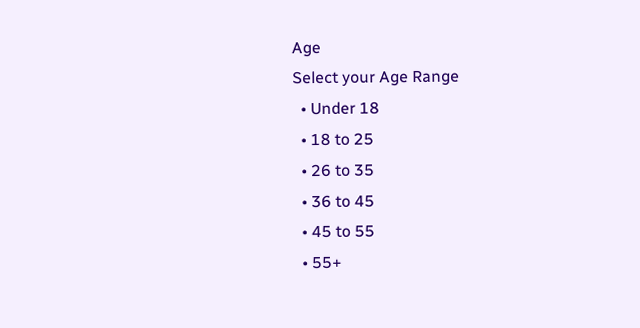Age
Select your Age Range
  • Under 18
  • 18 to 25
  • 26 to 35
  • 36 to 45
  • 45 to 55
  • 55+